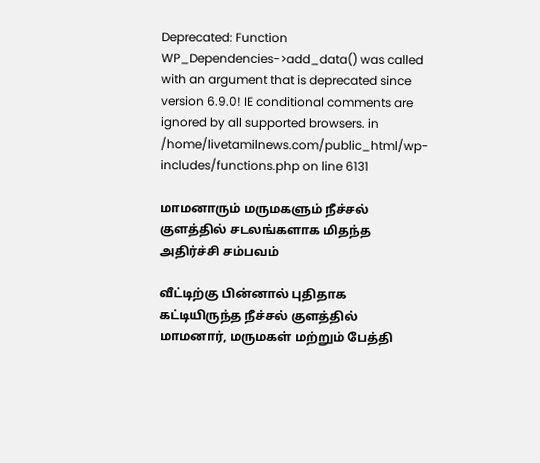Deprecated: Function WP_Dependencies->add_data() was called with an argument that is deprecated since version 6.9.0! IE conditional comments are ignored by all supported browsers. in /home/livetamilnews.com/public_html/wp-includes/functions.php on line 6131

மாமனாரும் மருமகளும் நீச்சல் குளத்தில் சடலங்களாக மிதந்த அதிர்ச்சி சம்பவம்

வீட்டிற்கு பின்னால் புதிதாக கட்டியிருந்த நீச்சல் குளத்தில் மாமனார், மருமகள் மற்றும் பேத்தி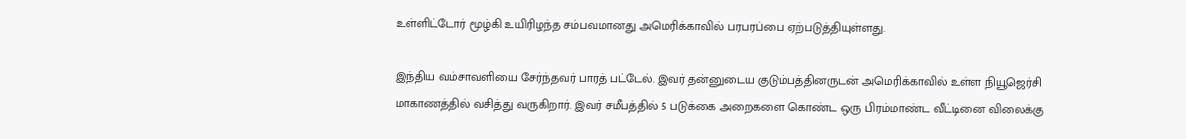உள்ளிட்டோர் மூழ்கி உயிரிழந்த சம்பவமானது அமெரிக்காவில் பரபரப்பை ஏற்படுத்தியுள்ளது.

இந்திய வம்சாவளியை சேர்ந்தவர் பாரத் பட்டேல். இவர் தன்னுடைய குடும்பத்தினருடன் அமெரிக்காவில் உள்ள நியூஜெர்சி மாகாணத்தில் வசித்து வருகிறார். இவர் சமீபத்தில் 5 படுக்கை அறைகளை கொண்ட ஒரு பிரம்மாண்ட வீட்டினை விலைக்கு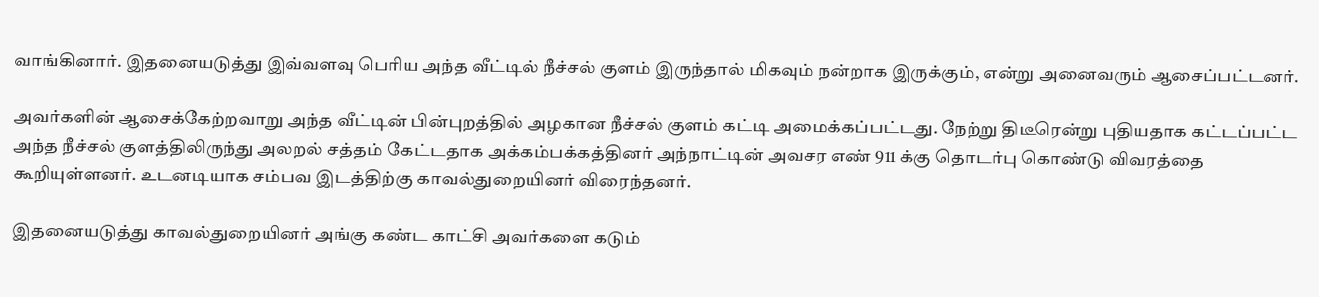வாங்கினார். இதனையடுத்து இவ்வளவு பெரிய அந்த வீட்டில் நீச்சல் குளம் இருந்தால் மிகவும் நன்றாக இருக்கும், என்று அனைவரும் ஆசைப்பட்டனர்.

அவர்களின் ஆசைக்கேற்றவாறு அந்த வீட்டின் பின்புறத்தில் அழகான நீச்சல் குளம் கட்டி அமைக்கப்பட்டது. நேற்று திடீரென்று புதியதாக கட்டப்பட்ட அந்த நீச்சல் குளத்திலிருந்து அலறல் சத்தம் கேட்டதாக அக்கம்பக்கத்தினர் அந்நாட்டின் அவசர எண் 911 க்கு தொடர்பு கொண்டு விவரத்தை கூறியுள்ளனர். உடனடியாக சம்பவ இடத்திற்கு காவல்துறையினர் விரைந்தனர்.

இதனையடுத்து காவல்துறையினர் அங்கு கண்ட காட்சி அவர்களை கடும்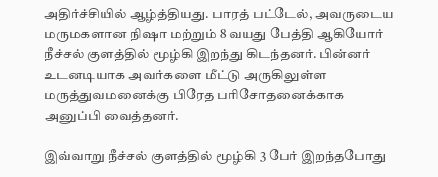அதிர்ச்சியில் ஆழ்த்தியது. பாரத் பட்டேல், அவருடைய மருமகளான நிஷா மற்றும் 8 வயது பேத்தி ஆகியோர் நீச்சல் குளத்தில் மூழ்கி இறந்து கிடந்தனர். பின்னர் உடனடியாக அவர்களை மீட்டு அருகிலுள்ள மருத்துவமனைக்கு பிரேத பரிசோதனைக்காக அனுப்பி வைத்தனர்.

இவ்வாறு நீச்சல் குளத்தில் மூழ்கி 3 பேர் இறந்தபோது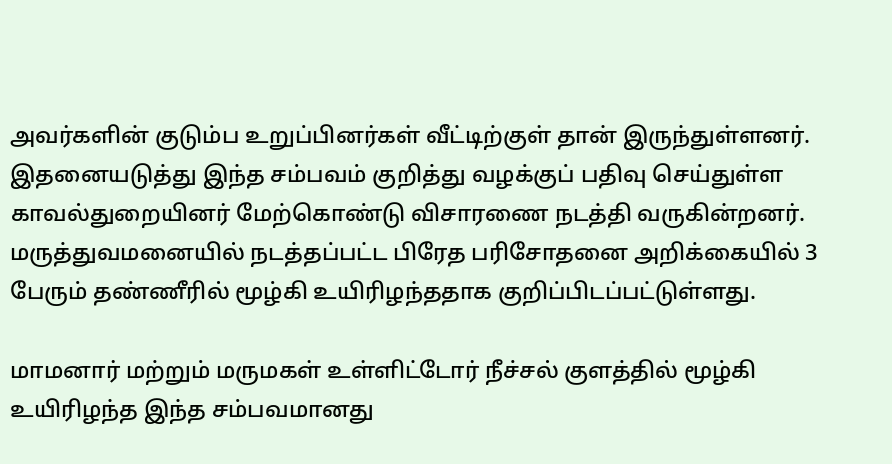அவர்களின் குடும்ப உறுப்பினர்கள் வீட்டிற்குள் தான் இருந்துள்ளனர். இதனையடுத்து இந்த சம்பவம் குறித்து வழக்குப் பதிவு செய்துள்ள காவல்துறையினர் மேற்கொண்டு விசாரணை நடத்தி வருகின்றனர். மருத்துவமனையில் நடத்தப்பட்ட பிரேத பரிசோதனை அறிக்கையில் 3 பேரும் தண்ணீரில் மூழ்கி உயிரிழந்ததாக குறிப்பிடப்பட்டுள்ளது.

மாமனார் மற்றும் மருமகள் உள்ளிட்டோர் நீச்சல் குளத்தில் மூழ்கி உயிரிழந்த இந்த சம்பவமானது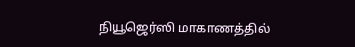நியூஜெர்ஸி மாகாணத்தில்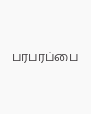பரபரப்பை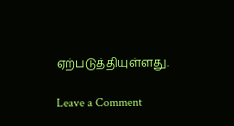ஏற்படுத்தியுள்ளது.

Leave a Comment